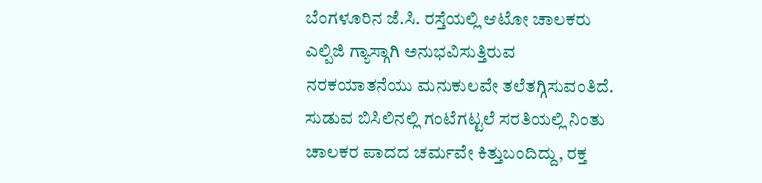ಬೆಂಗಳೂರಿನ ಜೆ.ಸಿ. ರಸ್ತೆಯಲ್ಲಿ ಆಟೋ ಚಾಲಕರು ಎಲ್ಪಿಜಿ ಗ್ಯಾಸ್ಗಾಗಿ ಅನುಭವಿಸುತ್ತಿರುವ ನರಕಯಾತನೆಯು ಮನುಕುಲವೇ ತಲೆತಗ್ಗಿಸುವಂತಿದೆ. ಸುಡುವ ಬಿಸಿಲಿನಲ್ಲಿ ಗಂಟೆಗಟ್ಟಲೆ ಸರತಿಯಲ್ಲಿ ನಿಂತು ಚಾಲಕರ ಪಾದದ ಚರ್ಮವೇ ಕಿತ್ತುಬಂದಿದ್ದು, ರಕ್ತ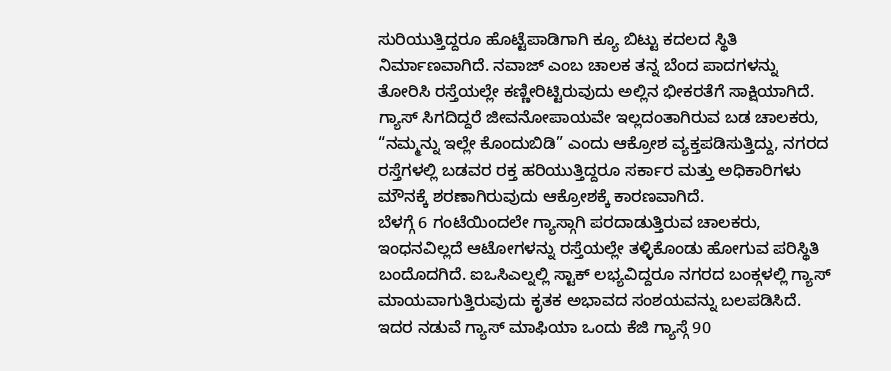ಸುರಿಯುತ್ತಿದ್ದರೂ ಹೊಟ್ಟೆಪಾಡಿಗಾಗಿ ಕ್ಯೂ ಬಿಟ್ಟು ಕದಲದ ಸ್ಥಿತಿ ನಿರ್ಮಾಣವಾಗಿದೆ. ನವಾಜ್ ಎಂಬ ಚಾಲಕ ತನ್ನ ಬೆಂದ ಪಾದಗಳನ್ನು ತೋರಿಸಿ ರಸ್ತೆಯಲ್ಲೇ ಕಣ್ಣೀರಿಟ್ಟಿರುವುದು ಅಲ್ಲಿನ ಭೀಕರತೆಗೆ ಸಾಕ್ಷಿಯಾಗಿದೆ. ಗ್ಯಾಸ್ ಸಿಗದಿದ್ದರೆ ಜೀವನೋಪಾಯವೇ ಇಲ್ಲದಂತಾಗಿರುವ ಬಡ ಚಾಲಕರು, “ನಮ್ಮನ್ನು ಇಲ್ಲೇ ಕೊಂದುಬಿಡಿ” ಎಂದು ಆಕ್ರೋಶ ವ್ಯಕ್ತಪಡಿಸುತ್ತಿದ್ದು, ನಗರದ ರಸ್ತೆಗಳಲ್ಲಿ ಬಡವರ ರಕ್ತ ಹರಿಯುತ್ತಿದ್ದರೂ ಸರ್ಕಾರ ಮತ್ತು ಅಧಿಕಾರಿಗಳು ಮೌನಕ್ಕೆ ಶರಣಾಗಿರುವುದು ಆಕ್ರೋಶಕ್ಕೆ ಕಾರಣವಾಗಿದೆ.
ಬೆಳಗ್ಗೆ 6 ಗಂಟೆಯಿಂದಲೇ ಗ್ಯಾಸ್ಗಾಗಿ ಪರದಾಡುತ್ತಿರುವ ಚಾಲಕರು, ಇಂಧನವಿಲ್ಲದೆ ಆಟೋಗಳನ್ನು ರಸ್ತೆಯಲ್ಲೇ ತಳ್ಳಿಕೊಂಡು ಹೋಗುವ ಪರಿಸ್ಥಿತಿ ಬಂದೊದಗಿದೆ. ಐಒಸಿಎಲ್ನಲ್ಲಿ ಸ್ಟಾಕ್ ಲಭ್ಯವಿದ್ದರೂ ನಗರದ ಬಂಕ್ಗಳಲ್ಲಿ ಗ್ಯಾಸ್ ಮಾಯವಾಗುತ್ತಿರುವುದು ಕೃತಕ ಅಭಾವದ ಸಂಶಯವನ್ನು ಬಲಪಡಿಸಿದೆ. ಇದರ ನಡುವೆ ಗ್ಯಾಸ್ ಮಾಫಿಯಾ ಒಂದು ಕೆಜಿ ಗ್ಯಾಸ್ಗೆ 90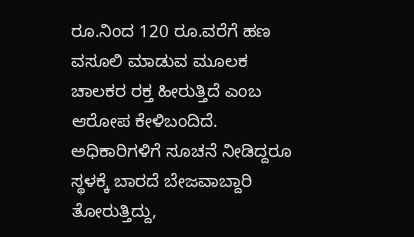ರೂ.ನಿಂದ 120 ರೂ.ವರೆಗೆ ಹಣ ವಸೂಲಿ ಮಾಡುವ ಮೂಲಕ ಚಾಲಕರ ರಕ್ತ ಹೀರುತ್ತಿದೆ ಎಂಬ ಆರೋಪ ಕೇಳಿಬಂದಿದೆ. ಅಧಿಕಾರಿಗಳಿಗೆ ಸೂಚನೆ ನೀಡಿದ್ದರೂ ಸ್ಥಳಕ್ಕೆ ಬಾರದೆ ಬೇಜವಾಬ್ದಾರಿ ತೋರುತ್ತಿದ್ದು,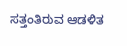ಸತ್ತಂತಿರುವ ಆಡಳಿತ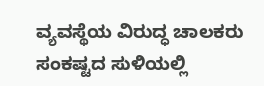ವ್ಯವಸ್ಥೆಯ ವಿರುದ್ಧ ಚಾಲಕರು ಸಂಕಷ್ಟದ ಸುಳಿಯಲ್ಲಿ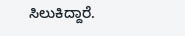ಸಿಲುಕಿದ್ದಾರೆ.